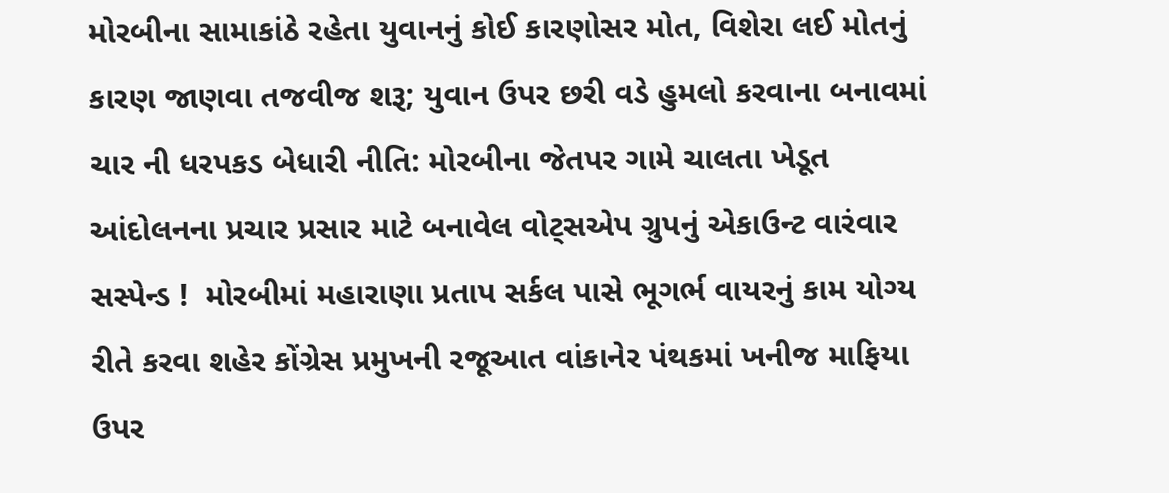મોરબીના સામાકાંઠે રહેતા યુવાનનું કોઈ કારણોસર મોત, વિશેરા લઈ મોતનું કારણ જાણવા તજવીજ શરૂ; યુવાન ઉપર છરી વડે હુમલો કરવાના બનાવમાં ચાર ની ધરપકડ બેધારી નીતિ: મોરબીના જેતપર ગામે ચાલતા ખેડૂત આંદોલનના પ્રચાર પ્રસાર માટે બનાવેલ વોટ્સએપ ગ્રુપનું એકાઉન્ટ વારંવાર સસ્પેન્ડ !  મોરબીમાં મહારાણા પ્રતાપ સર્કલ પાસે ભૂગર્ભ વાયરનું કામ યોગ્ય રીતે કરવા શહેર કોંગ્રેસ પ્રમુખની રજૂઆત વાંકાનેર પંથકમાં ખનીજ માફિયા ઉપર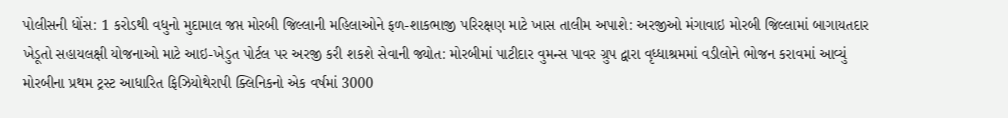પોલીસની ધોંસ: 1 કરોડથી વધુનો મુદામાલ જપ્ત મોરબી જિલ્લાની મહિલાઓને ફળ-શાકભાજી પરિરક્ષણ માટે ખાસ તાલીમ અપાશે: અરજીઓ મંગાવાઇ મોરબી જિલ્લામાં બાગાયતદાર ખેડૂતો સહાયલક્ષી યોજનાઓ માટે આઇ-ખેડુત પોર્ટલ પર અરજી કરી શકશે સેવાની જ્યોત: મોરબીમાં પાટીદાર વુમન્સ પાવર ગ્રુપ દ્વારા વૃધ્ધાશ્રમમાં વડીલોને ભોજન કરાવમાં આવ્યું મોરબીના પ્રથમ ટ્રસ્ટ આધારિત ફિઝિયોથેરાપી ક્લિનિકનો એક વર્ષમાં 3000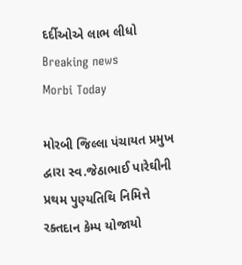દર્દીઓએ લાભ લીધો
Breaking news
Morbi Today

મોરબી જિલ્લા પંચાયત પ્રમુખ દ્વારા સ્વ.જેઠાભાઈ પારેઘીની પ્રથમ પુણ્યતિથિ નિમિત્તે રક્તદાન કેમ્પ યોજાયો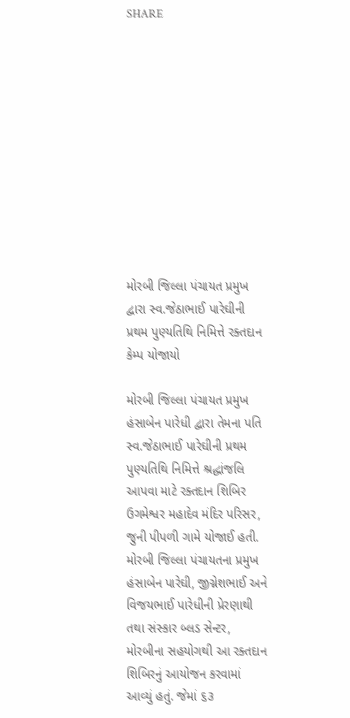SHARE











મોરબી જિલ્લા પંચાયત પ્રમુખ દ્વારા સ્વ.જેઠાભાઈ પારેઘીની પ્રથમ પુણ્યતિથિ નિમિત્તે રક્તદાન કેમ્પ યોજાયો

મોરબી જિલ્લા પંચાયત પ્રમુખ હંસાબેન પારેધી દ્વારા તેમના પતિ સ્વ.જેઠાભાઈ પારેઘીની પ્રથમ પુણ્યતિથિ નિમિત્તે શ્રદ્ધાંજલિ આપવા માટે રક્તદાન શિબિર ઉગમેશ્વર મહાદેવ મંદિર પરિસર, જુની પીપળી ગામે યોજાઈ હતી. મોરબી જિલ્લા પંચાયતના પ્રમુખ હંસાબેન પારેઘી, જીગ્નેશભાઈ અને વિજયભાઈ પારેધીની પ્રેરણાથી તથા સંસ્કાર બ્લડ સેન્ટર, મોરબીના સહયોગથી આ રક્તદાન શિબિરનું આયોજન કરવામાં આવ્યું હતું. જેમાં ૬૩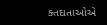ક્તદાતાઓએ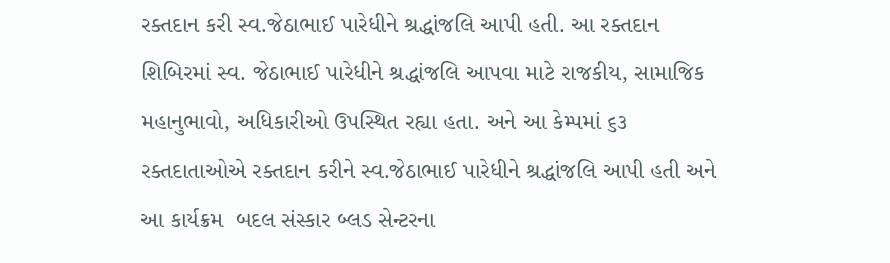રક્તદાન કરી સ્વ.જેઠાભાઈ પારેધીને શ્રદ્ધાંજલિ આપી હતી. આ રક્તદાન શિબિરમાં સ્વ. જેઠાભાઈ પારેધીને શ્રદ્ધાંજલિ આપવા માટે રાજકીય, સામાજિક મહાનુભાવો, અધિકારીઓ ઉપસ્થિત રહ્યા હતા. અને આ કેમ્પમાં ૬૩ રક્તદાતાઓએ રક્તદાન કરીને સ્વ.જેઠાભાઈ પારેધીને શ્રદ્ધાંજલિ આપી હતી અને આ કાર્યક્રમ  બદલ સંસ્કાર બ્લડ સેન્ટરના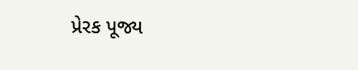પ્રેરક પૂજ્ય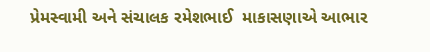પ્રેમસ્વામી અને સંચાલક રમેશભાઈ  માકાસણાએ આભાર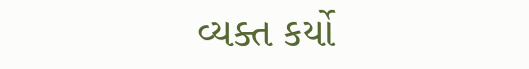વ્યક્ત કર્યો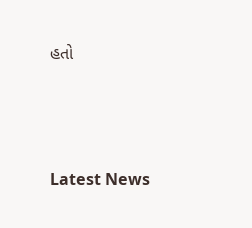હતો






Latest News